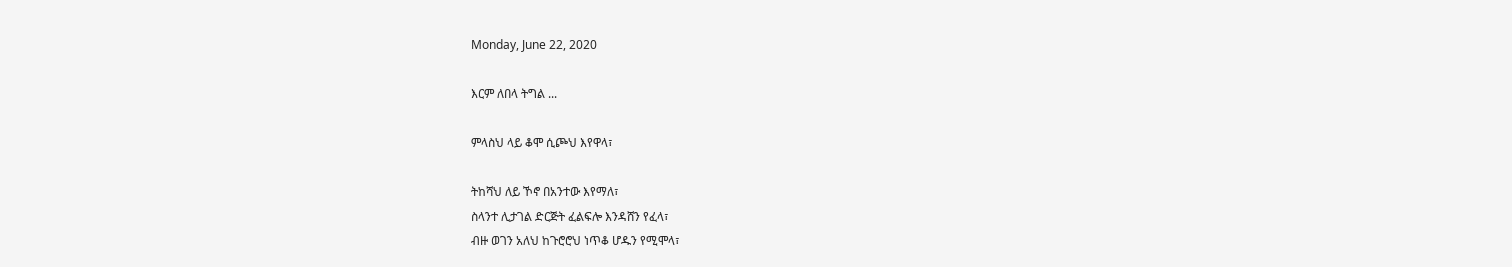Monday, June 22, 2020

እርም ለበላ ትግል ...

ምላስህ ላይ ቆሞ ሲጮህ እየዋላ፣

ትከሻህ ለይ ኾኖ በአንተው እየማለ፣
ስላንተ ሊታገል ድርጅት ፈልፍሎ እንዳሸን የፈላ፣
ብዙ ወገን አለህ ከጉሮሮህ ነጥቆ ሆዱን የሚሞላ፣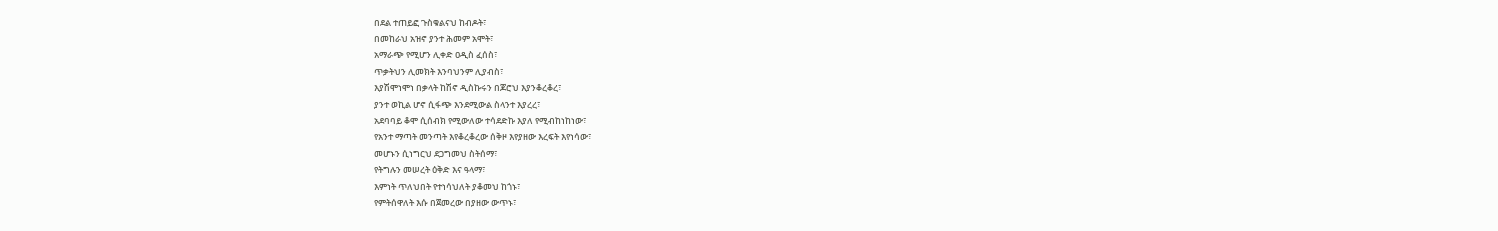በደል ተጠይፎ ጉስቁልናህ ከብዶት፣
በመከራህ አዝኖ ያንተ ሕመም አሞት፣
አማራጭ የሚሆን ሊቀድ ዐዲስ ፈሰስ፣
ጥቃትህን ሊመክት እንባህንም ሊያብስ፣
እያሽሞነሞነ በቃላት ከሽኖ ዲስኩሩን በጆሮህ እያንቆረቆረ፣
ያንተ ወኪል ሆኖ ሲፋጭ እንደሚውል ስላንተ እያረረ፣
አደባባይ ቆሞ ሲሰብክ የሚውለው ተሳደድኩ እያለ የሚብከነከነው፣
የአንተ ማጣት መንጣት እየቆረቆረው ሰቅዞ እየያዘው እረፍት እየነሳው፣
መሆኑን ሲነግርህ ደጋግመህ ስትሰማ፣
የትግሉን መሠረት ዕቅድ እና ዓላማ፣
እምነት ጥለህበት የተነሳህለት ያቆመህ ከጎኑ፣
የምትሰዋለት እሱ በጀመረው በያዘው ውጥኑ፣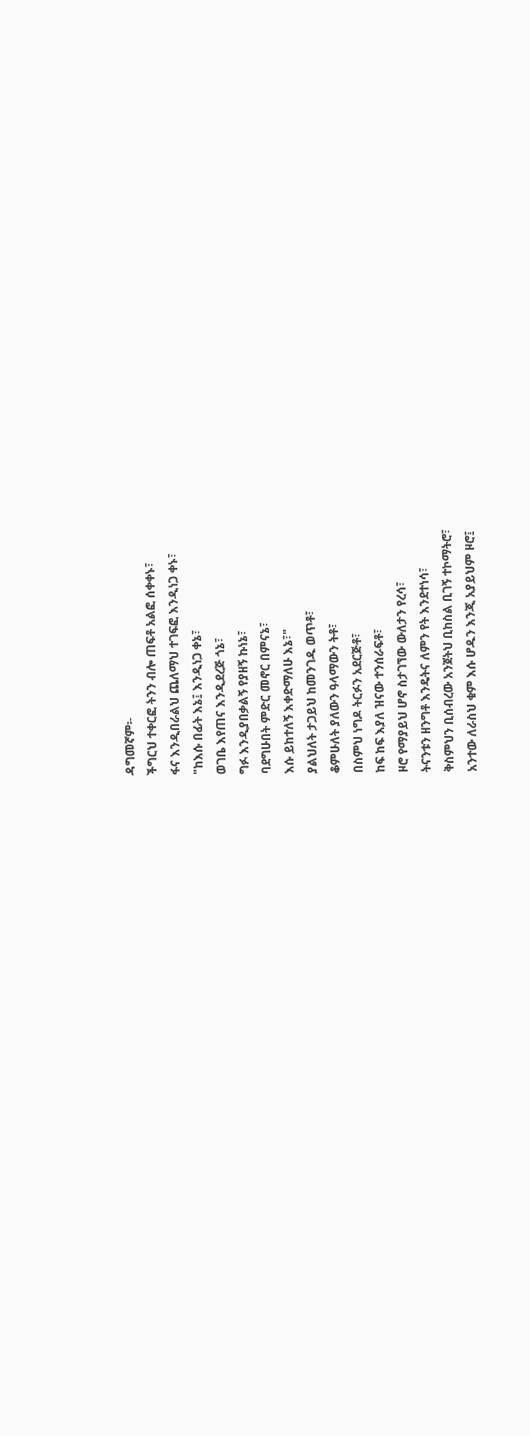ዳግመኛም፡-
ችግርህ ተቀርፎ ትንን ብሎ ጠፍቶ አልፎ ሰቀቀኑ፣
ፋና እንዲበራልህ ጨለማህ ተገፍፎ እንዲነጋ ቀኑ፣
"ከእሱ በፊት እኔ፤ እንዲነጋ ቀኔ፣
ወገቤ እየጠና እንዲደረጅ ጎኔ፣
ግፉ እንዲያበቃልኝ የያዘኝ ኩነኔ፣
ባደግሁበት ምድር መኖር በምናኔ፣
እሱ ይከተለኝ እቀድማለሁ እኔ፣"
ያልህለት ታጋይህ ከመንገዱ ወጥቶ፣
ቆምሁለት ያለውን ዓላማውን ትቶ፣
በስምህ ነግዶ ትርፉን አደርጅቶ፣
ከፍ ከፍ እያለ ዝናው ተንሰራፍቶ፣
ዞሮ የማያይህ ሆኖ ስታገኘው ውለታን የረሳ፣
ትናንቱን ዘንግቶ እንዴትና ለምን የት እንደተነሳ፣
ቅስምህን ቢሰብረው አንጀትህ ቢከስል ቢገኝ ተኮማትሮ፣
አንተው ለራስህ ቁም እሱ ሆዱን እንጂ አያይህም ዞሮ፤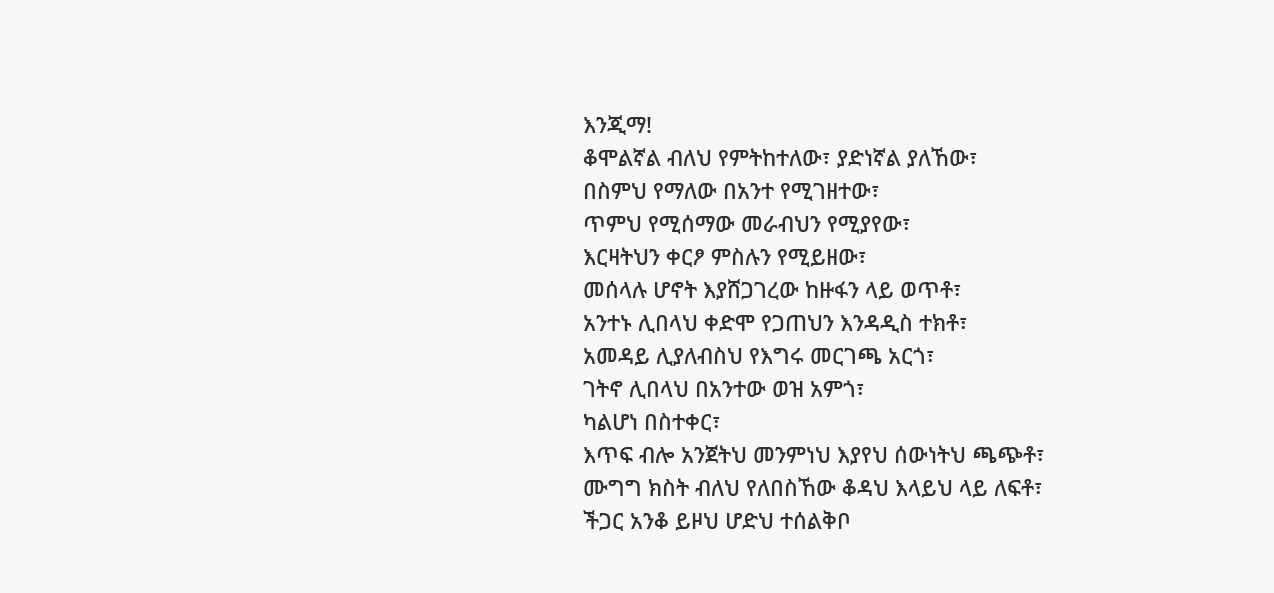እንጂማ!
ቆሞልኛል ብለህ የምትከተለው፣ ያድነኛል ያለኸው፣
በስምህ የማለው በአንተ የሚገዘተው፣
ጥምህ የሚሰማው መራብህን የሚያየው፣
እርዛትህን ቀርፆ ምስሉን የሚይዘው፣
መሰላሉ ሆኖት እያሸጋገረው ከዙፋን ላይ ወጥቶ፣
አንተኑ ሊበላህ ቀድሞ የጋጠህን እንዳዲስ ተክቶ፣
አመዳይ ሊያለብስህ የእግሩ መርገጫ አርጎ፣
ገትኖ ሊበላህ በአንተው ወዝ አምጎ፣
ካልሆነ በስተቀር፣
እጥፍ ብሎ አንጀትህ መንምነህ እያየህ ሰውነትህ ጫጭቶ፣
ሙግግ ክስት ብለህ የለበስኸው ቆዳህ እላይህ ላይ ለፍቶ፣
ችጋር አንቆ ይዞህ ሆድህ ተሰልቅቦ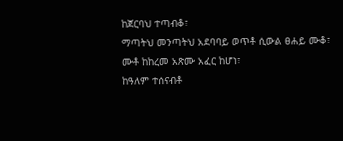ከጀርባህ ተጣብቆ፣
ማጣትህ መንጣትህ አደባባይ ወጥቶ ሲውል ፀሐይ ሙቆ፣
ሙቶ ከከረመ አጽሙ አፈር ከሆነ፣
ከዓለም ተሰናብቶ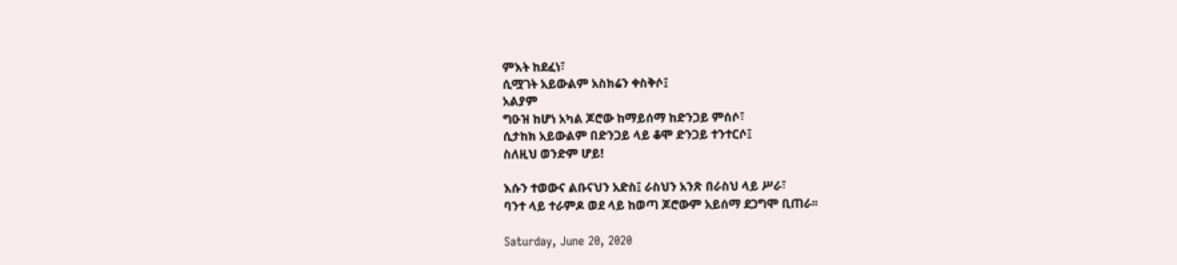ምእት ከደፈነ፣
ሲሟገት አይውልም አስክሬን ቀስቅሶ፤
አልያም
ግዑዝ ከሆነ አካል ጆሮው ከማይሰማ ከድንጋይ ምሰሶ፣
ሲታከክ አይውልም በድንጋይ ላይ ቆሞ ድንጋይ ተንተርሶ፤
ስለዚህ ወንድም ሆይ!

እሱን ተወውና ልቡናህን አድስ፤ ራስህን አንጽ በራስህ ላይ ሥራ፣
ባንተ ላይ ተራምዶ ወደ ላይ ከወጣ ጆሮውም አይሰማ ደጋግሞ ቢጠራ፡፡

Saturday, June 20, 2020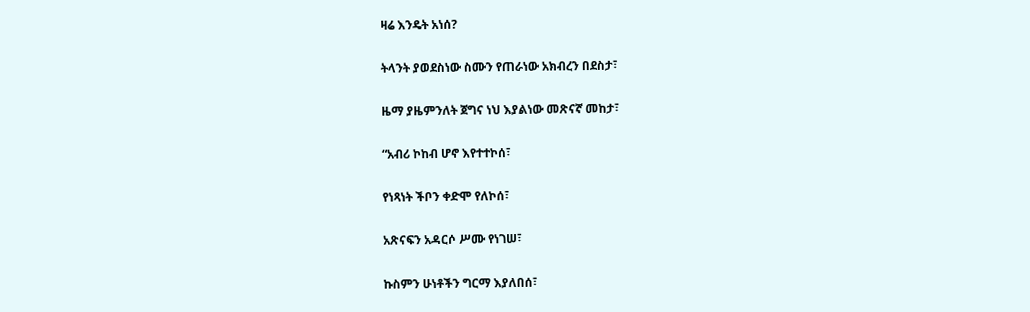ዛሬ እንዴት አነሰ?

ትላንት ያወደስነው ስሙን የጠራነው አክብረን በደስታ፣

ዜማ ያዜምንለት ጀግና ነህ እያልነው መጽናኛ መከታ፣

“አብሪ ኮከብ ሆኖ እየተተኮሰ፣

የነጻነት ችቦን ቀድሞ የለኮሰ፣

አጽናፍን አዳርሶ ሥሙ የነገሠ፣

ኩስምን ሁነቶችን ግርማ እያለበሰ፣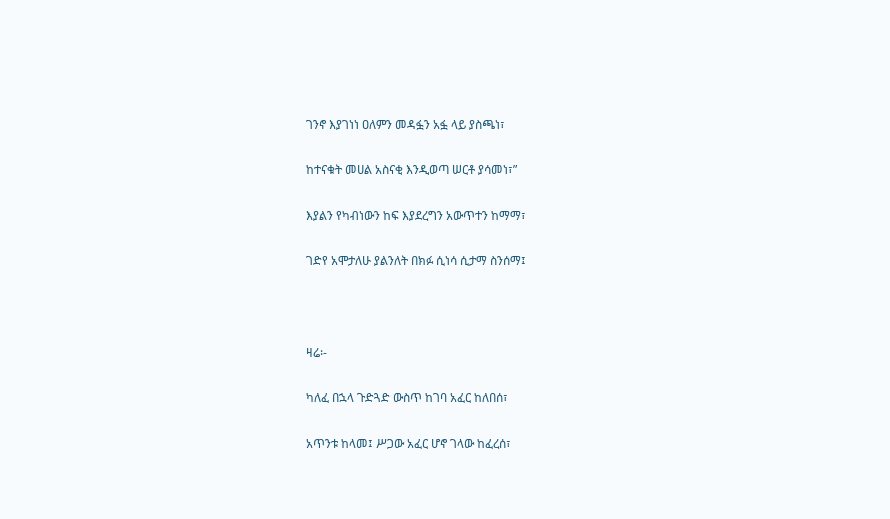ገንኖ እያገነነ ዐለምን መዳፏን አፏ ላይ ያስጫነ፣

ከተናቁት መሀል አስናቂ እንዲወጣ ሠርቶ ያሳመነ፣”

እያልን የካብነውን ከፍ እያደረግን አውጥተን ከማማ፣

ገድየ አሞታለሁ ያልንለት በክፉ ሲነሳ ሲታማ ስንሰማ፤



ዛሬ፡-

ካለፈ በኋላ ጉድጓድ ውስጥ ከገባ አፈር ከለበሰ፣

አጥንቱ ከላመ፤ ሥጋው አፈር ሆኖ ገላው ከፈረሰ፣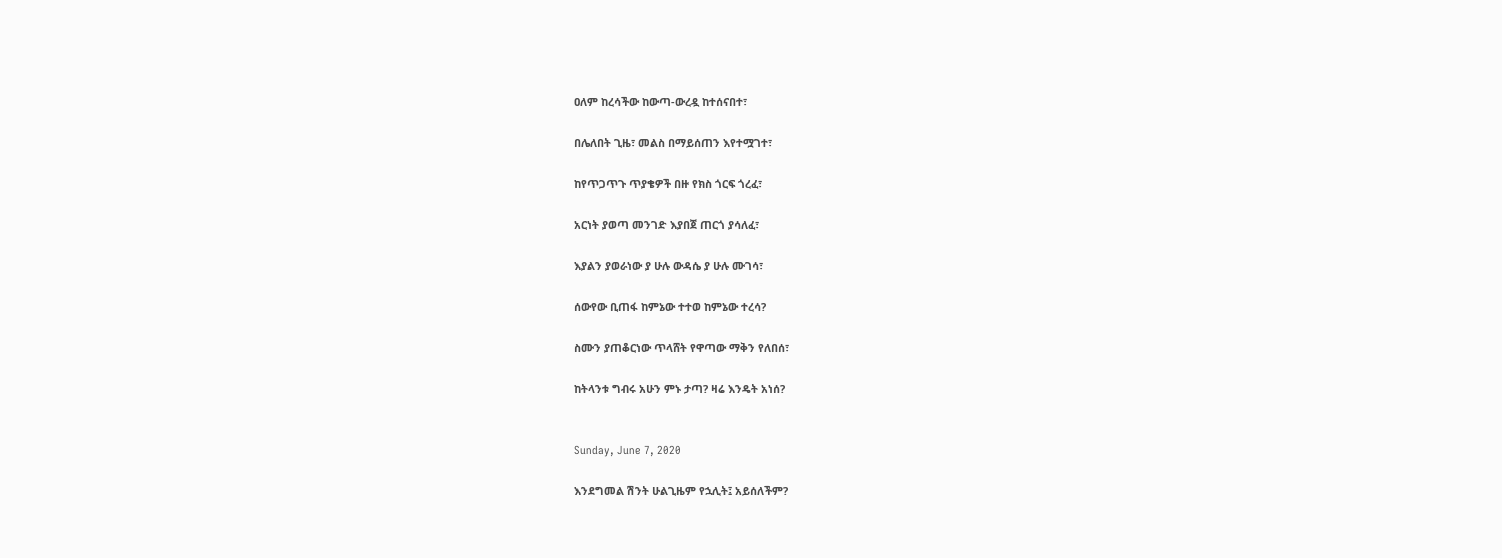ዐለም ከረሳችው ከውጣ-ውረዷ ከተሰናበተ፣

በሌለበት ጊዜ፣ መልስ በማይሰጠን እየተሟገተ፣

ከየጥጋጥጉ ጥያቄዎች በዙ የክስ ጎርፍ ጎረፈ፣

አርነት ያወጣ መንገድ እያበጀ ጠርጎ ያሳለፈ፣

እያልን ያወራነው ያ ሁሉ ውዳሴ ያ ሁሉ ሙገሳ፣

ሰውየው ቢጠፋ ከምኔው ተተወ ከምኔው ተረሳ?

ስሙን ያጠቆርነው ጥላሸት የዋጣው ማቅን የለበሰ፣

ከትላንቱ ግብሩ አሁን ምኑ ታጣ? ዛሬ እንዴት አነሰ?


Sunday, June 7, 2020

እንደግመል ሽንት ሁልጊዜም የኋሊት፤ አይሰለችም?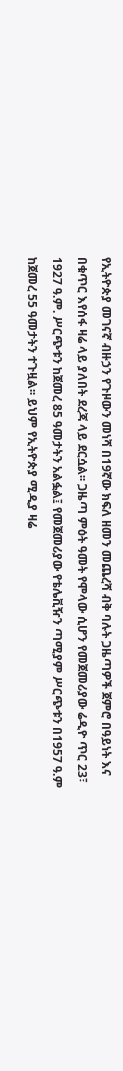የኢትዮጵያ መገናኛ ብዙኃን የጉዞውን መነሻ በ19ኛው ክፍለ ዘመን መጨረሻ ብቅ ባሉት ጋዜጣዎች ጀምሮ በዓይነት እና በቁጥር እየሰፋ ዛሬ ላይ ያለበት ደረጃ ላይ ደርሷል፡፡ ጋዜጣ ምዕት ዓመት የሞላው ሲሆን የመጀመሪያው ሬዲዮ ጥር 23፣ 1927 ዓ.ም. ሥርጭቱን ከጀመረ 85 ዓመታትን አልፏል፤ የመጀመሪያው የቴሌቪዥን ጣሚያም ሥርጭቱን በ1957 ዓ.ም ከጀመረ 55 ዓመታትን ተጉዟል፡፡ ይህም የኢትዮጵያ ሚዲያ ዛሬ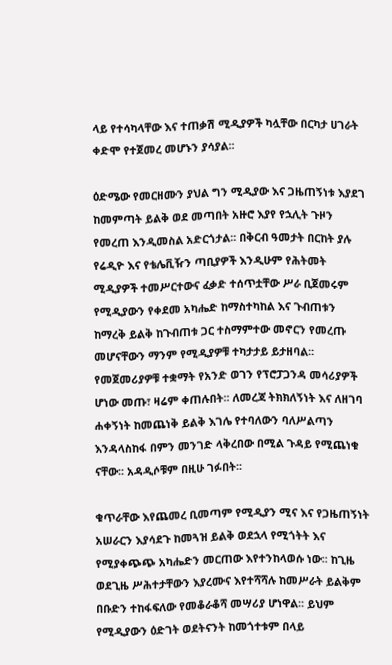ላይ የተሳካላቸው እና ተጠቃሽ ሚዲያዎች ካሏቸው በርካታ ሀገራት ቀድሞ የተጀመረ መሆኑን ያሳያል፡፡

ዕድሜው የመርዘሙን ያህል ግን ሚዲያው እና ጋዜጠኝነቱ እያደገ ከመምጣት ይልቅ ወደ መጣበት አዙሮ እያየ የኋሊት ጉዞን የመረጠ እንዲመስል አድርጎታል፡፡ በቅርብ ዓመታት በርከት ያሉ የሬዲዮ እና የቴሌቪዥን ጣቢያዎች እንዲሁም የሕትመት ሚዲያዎች ተመሥርተውና ፈቃድ ተሰጥቷቸው ሥራ ቢጀመሩም የሚዲያውን የቀደመ አካሔድ ከማስተካከል እና ጉብጠቱን ከማረቅ ይልቅ ከጉብጠቱ ጋር ተስማምተው መኖርን የመረጡ መሆናቸውን ማንም የሚዲያዎቹ ተካታታይ ይታዘባል፡፡ የመጀመሪያዎቹ ተቋማት የአንድ ወገን የፕሮፓጋንዳ መሳሪያዎች ሆነው መጡ፣ ዛሬም ቀጠሉበት፡፡ ለመረጃ ትክክለኝነት እና ለዘገባ ሐቀኝነት ከመጨነቅ ይልቅ እገሌ የተባለውን ባለሥልጣን እንዳላስከፋ በምን መንገድ ላቅረበው በሚል ጉዳይ የሚጨነቁ ናቸው፡፡ አዳዲሶቹም በዚሁ ገፉበት፡፡

ቁጥራቸው እየጨመረ ቢመጣም የሚዲያን ሚና እና የጋዜጠኝነት አሠራርን እያሳደጉ ከመጓዝ ይልቅ ወደኋላ የሚጎትት እና የሚያቀጭጭ አካሔድን መርጠው እየተንከላወሱ ነው፡፡ ከጊዜ ወደጊዜ ሥሕተታቸውን እያረሙና እየተሻሻሉ ከመሥራት ይልቅም በቡድን ተከፋፍለው የመቆራቆሻ መሣሪያ ሆነዋል፡፡ ይህም የሚዲያውን ዕድገት ወደትናንት ከመጎተቱም በላይ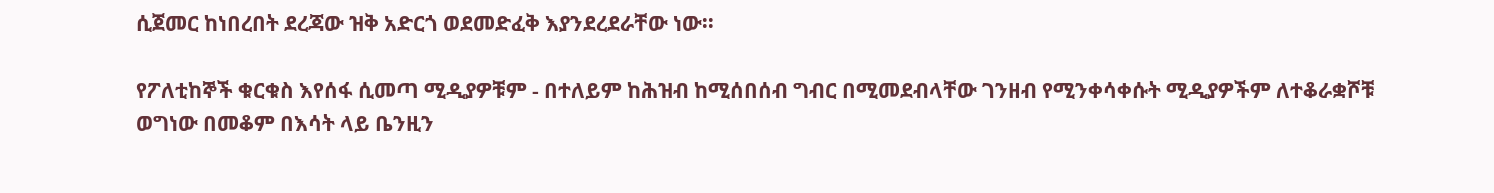ሲጀመር ከነበረበት ደረጃው ዝቅ አድርጎ ወደመድፈቅ እያንደረደራቸው ነው፡፡

የፖለቲከኞች ቁርቁስ እየሰፋ ሲመጣ ሚዲያዎቹም - በተለይም ከሕዝብ ከሚሰበሰብ ግብር በሚመደብላቸው ገንዘብ የሚንቀሳቀሱት ሚዲያዎችም ለተቆራቋሾቹ ወግነው በመቆም በእሳት ላይ ቤንዚን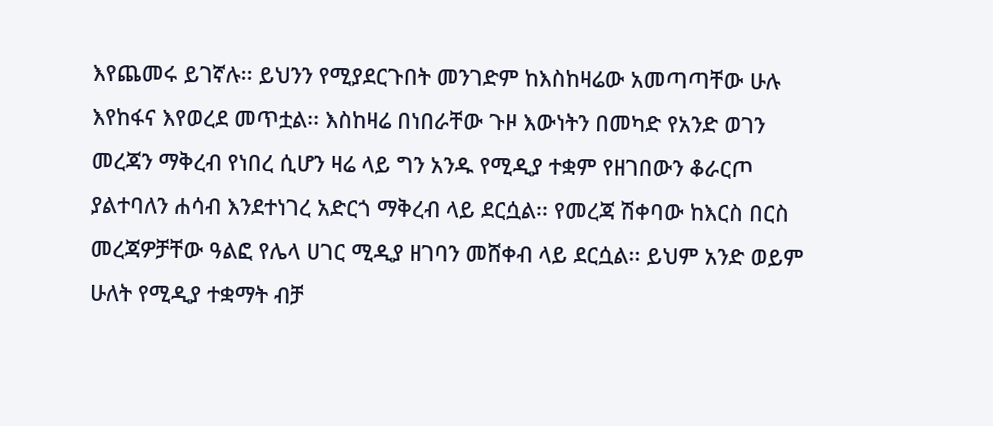እየጨመሩ ይገኛሉ፡፡ ይህንን የሚያደርጉበት መንገድም ከእስከዛሬው አመጣጣቸው ሁሉ እየከፋና እየወረደ መጥቷል፡፡ እስከዛሬ በነበራቸው ጉዞ እውነትን በመካድ የአንድ ወገን መረጃን ማቅረብ የነበረ ሲሆን ዛሬ ላይ ግን አንዱ የሚዲያ ተቋም የዘገበውን ቆራርጦ ያልተባለን ሐሳብ እንደተነገረ አድርጎ ማቅረብ ላይ ደርሷል፡፡ የመረጃ ሽቀባው ከእርስ በርስ መረጃዎቻቸው ዓልፎ የሌላ ሀገር ሚዲያ ዘገባን መሸቀብ ላይ ደርሷል፡፡ ይህም አንድ ወይም ሁለት የሚዲያ ተቋማት ብቻ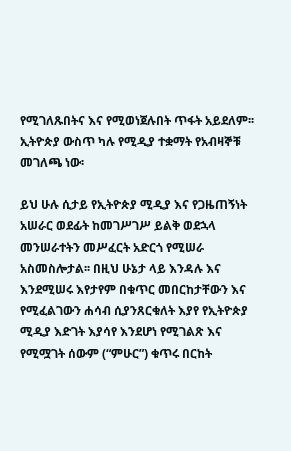የሚገለጹበትና እና የሚወነጀሉበት ጥፋት አይደለም፡፡ ኢትዮጵያ ውስጥ ካሉ የሚዲያ ተቋማት የአብዛኞቹ መገለጫ ነው፡

ይህ ሁሉ ሲታይ የኢትዮጵያ ሚዲያ እና የጋዜጠኝነት አሠራር ወደፊት ከመገሥገሥ ይልቅ ወደኋላ መንሠራተትን መሥፈርት አድርጎ የሚሠራ አስመስሎታል፡፡ በዚህ ሁኔታ ላይ እንዳሉ እና እንደሚሠሩ እየታየም በቁጥር መበርከታቸውን እና የሚፈልገውን ሐሳብ ሲያንጸርቁለት እያየ የኢትዮጵያ ሚዲያ እድገት እያሳየ እንደሆነ የሚገልጽ እና የሚሟገት ሰውም (“ምሁር”) ቁጥሩ በርከት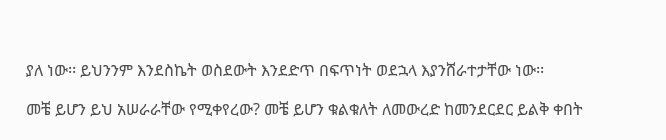ያለ ነው፡፡ ይህንንም እንደስኬት ወስደውት እንደድጥ በፍጥነት ወደኋላ እያንሸራተታቸው ነው፡፡

መቼ ይሆን ይህ አሠራራቸው የሚቀየረው? መቼ ይሆን ቁልቁለት ለመውረድ ከመንደርደር ይልቅ ቀበት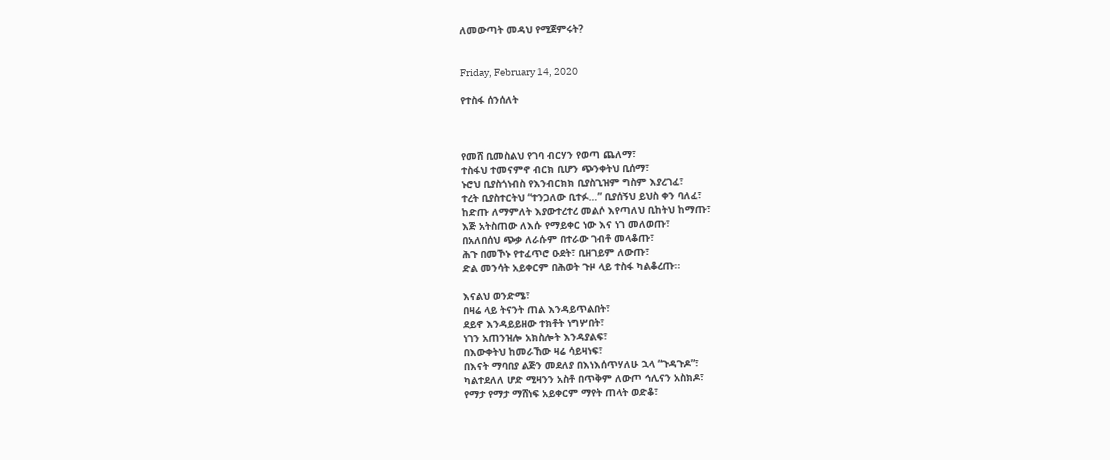ለመውጣት መዳህ የሚጀምሩት?


Friday, February 14, 2020

የተስፋ ሰንሰለት



የመሸ ቢመስልህ የገባ ብርሃን የወጣ ጨለማ፣
ተስፋህ ተመናምኖ ብርክ ቢሆን ጭንቀትህ ቢሰማ፣
ኑሮህ ቢያስጎነብስ የእንብርክክ ቢያስጊዝም ግስም እያረገፈ፣
ተረት ቢያስተርትህ “ተንጋለው ቢተፉ…” ቢያሰኝህ ይህስ ቀን ባለፈ፣
ከድጡ ለማምለት እያውተረተረ መልሶ እየጣለህ ቢከትህ ከማጡ፣
እጅ አትስጠው ለእሱ የማይቀር ነው እና ነገ መለወጡ፣
በአለበሰህ ጭቃ ለራሱም በተራው ገብቶ መላቆጡ፣
ሕጉ በመኾኑ የተፈጥሮ ዑደት፣ ቢዘገይም ለውጡ፣
ድል መንሳት አይቀርም በሕወት ጉዞ ላይ ተስፋ ካልቆረጡ፡፡

እናልህ ወንድሜ፣
በዛሬ ላይ ትናንት ጠል እንዳይጥልበት፣
ደይኖ እንዳይይዘው ተክቶት ነግሦበት፣
ነገን አጠንዝሎ አክስሎት እንዳያልፍ፣
በእውቀትህ ከመራኸው ዛሬ ሳይዛነፍ፣
በእናት ማባበያ ልጅን መደለያ በእነእሰጥሃለሁ ኋላ “ጉዳጉዶ”፣
ካልተደለለ ሆድ ሚዛንን አስቶ በጥቅም ለውጦ ኅሊናን አስክዶ፣
የማታ የማታ ማሸነፍ አይቀርም ማየት ጠላት ወድቆ፣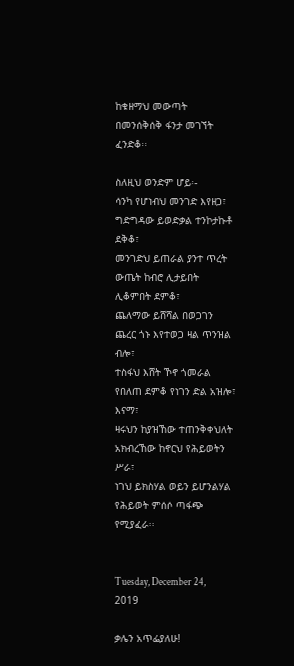ከቁዘማህ መውጣት በመንሰቅሰቅ ፋንታ መገኘት ፈንድቆ፡፡

ስለዚህ ወንድም ሆይ፡-
ሳንካ የሆነብህ መንገድ እየዘጋ፣ ግድግዳው ይወድቃል ተንኮታኩቶ ደቅቆ፣
መንገድህ ይጠራል ያንተ ጥረት ውጤት ከብሮ ሊታይበት ሊቆምበት ደምቆ፣
ጨለማው ይሸሻል በወጋገን ጨረር ጎኑ እየተወጋ ዛል ጥንዝል ብሎ፣
ተስፋህ እሸት ኾኖ ጎመራል የበለጠ ደምቆ የነገን ድል አዝሎ፣
እናማ፣
ዛሩህን ከያዝኸው ተጠንቅቀህለት አክብረኸው ከኖርህ የሕይወትን ሥራ፣
ነገህ ይክስሃል ወይን ይሆንልሃል የሕይወት ምሰሶ ጣፋጭ የሚያፈራ፡፡


Tuesday, December 24, 2019

ቃሌን አጥፌያለሁ!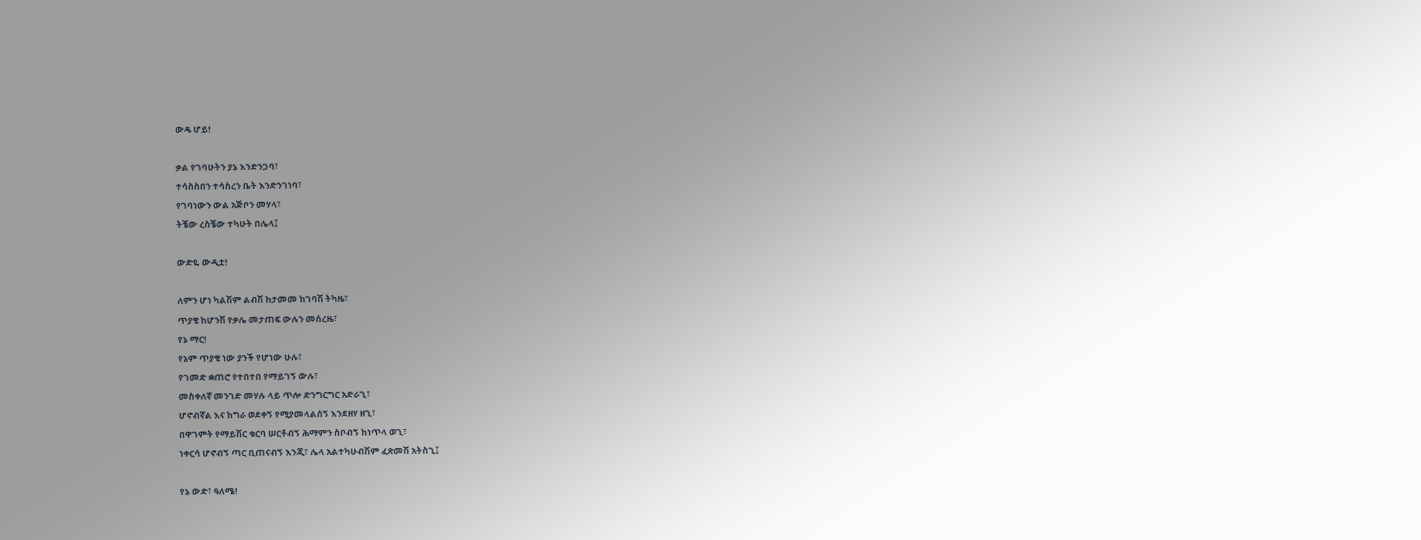ውዴ ሆይ!

ቃል የገባሁትን ያኔ እንድንጋባ፣
ተሳስስበን ተሳስረን ቤት እንድንገነባ፣
የገባነውን ውል አጅቦን መሃላ፣
ትቼው ረስቼው ተካሁት በሌላ፤

ውድዬ ውዲቷ!

ለምን ሆነ ካልሽም ልብሽ ከታመመ ከገባሽ ትካዜ፣
ጥያቄ ከሆንሽ የቃሌ መታጠፍ ውሉን መሰረዜ፣
የኔ ማር!
የኔም ጥያቄ ነው ያንች የሆነው ሁሉ፣
የገመድ ቋጠሮ የተበተበ የማይገኝ ውሉ፣
መስቀለኛ መንገድ መሃሉ ላይ ጥሎ ድንግርግር አድራጊ፣
ሆኖብኛል እና ከግራ ወደቀኝ የሚያመላልሰኝ እንደዘሃ ዘጊ፣
በዋገምት የማይሽር ቁርባ ሠርቶብኝ ሕማምን ስቦብኝ ከነጥላ ወጊ፣
ነቀርሳ ሆኖብኝ ጣር ቢጠናብኝ እንጂ፣ ሌላ አልተካሁብሽም ፈጽመሽ አትስጊ፤

የኔ ውድ፣ ዓለሜ!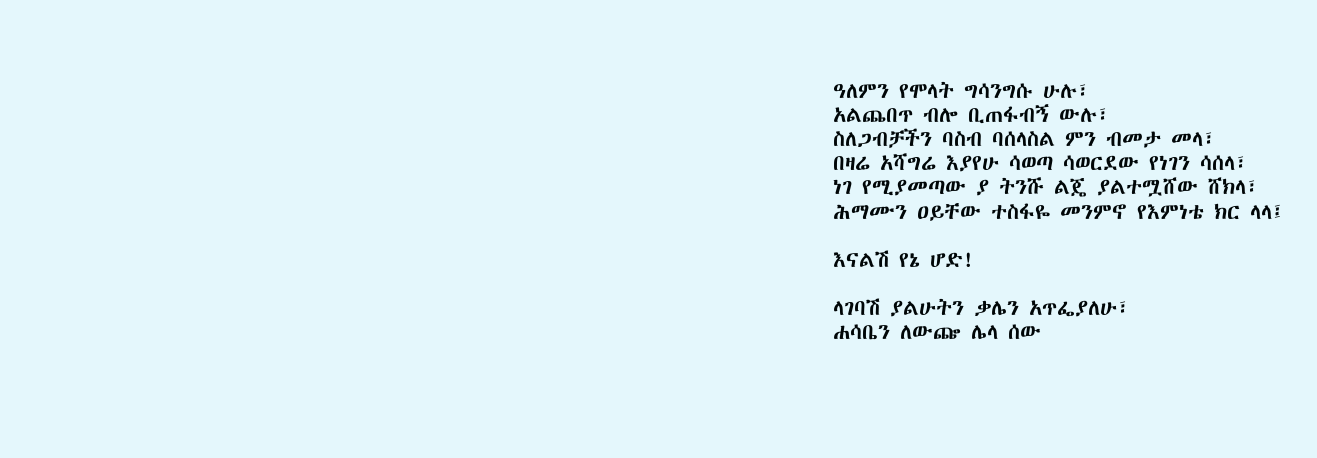ዓለምን የሞላት ግሳንግሱ ሁሉ፣
አልጨበጥ ብሎ ቢጠፋብኝ ውሉ፣
ስለጋብቻችን ባስብ ባሰላስል ምን ብመታ መላ፣
በዛሬ አሻግሬ እያየሁ ሳወጣ ሳወርደው የነገን ሳሰላ፣
ነገ የሚያመጣው ያ ትንሹ ልጄ ያልተሟሸው ሸክላ፣
ሕማሙን ዐይቸው ተስፋዬ መንምኖ የእምነቴ ክር ላላ፤

እናልሽ የኔ ሆድ!

ላገባሽ ያልሁትን ቃሌን አጥፌያለሁ፣
ሐሳቤን ለውጬ ሌላ ሰው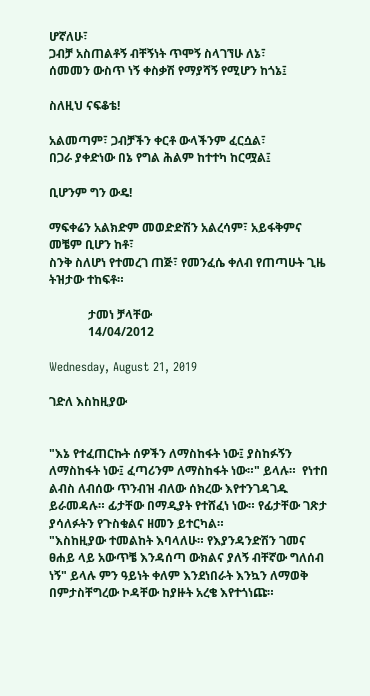ሆኛለሁ፣
ጋብቻ አስጠልቶኝ ብቸኝነት ጥሞኝ ስላገኘሁ ለኔ፣
ሰመመን ውስጥ ነኝ ቀስቃሽ የማያሻኝ የሚሆን ከጎኔ፤

ስለዚህ ናፍቆቴ!

አልመጣም፣ ጋብቻችን ቀርቶ ውላችንም ፈርሷል፣
በጋራ ያቀድነው በኔ የግል ሕልም ከተተካ ከርሟል፤

ቢሆንም ግን ውዴ!

ማፍቀሬን አልክድም መወድድሽን አልረሳም፣ አይፋቅምና መቼም ቢሆን ከቶ፣
ስንቅ ስለሆነ የተመረገ ጠጅ፣ የመንፈሴ ቀለብ የጠጣሁት ጊዜ ትዝታው ተከፍቶ።

             ታመነ ቻላቸው
             14/04/2012

Wednesday, August 21, 2019

ገድለ እስከዚያው


"እኔ የተፈጠርኩት ሰዎችን ለማስከፋት ነው፤ ያስከፉኝን ለማስከፋት ነው፤ ፈጣሪንም ለማስከፋት ነው።" ይላሉ።  የነተበ ልብስ ለብሰው ጥንብዝ ብለው ሰክረው እየተንገዳገዱ ይራመዳሉ። ፊታቸው በማዲያት የተሸፈነ ነው። የፊታቸው ገጽታ ያሳለፉትን የጉስቁልና ዘመን ይተርካል።
"እስከዚያው ተመልከት እባላለሁ። የእያንዳንድሽን ገመና ፀሐይ ላይ አውጥቼ እንዳሰጣ ውክልና ያለኝ ብቸኛው ግለሰብ ነኝ" ይላሉ ምን ዓይነት ቀለም እንደነበራት እንኳን ለማወቅ በምታስቸግረው ኮዳቸው ከያዙት አረቄ እየተጎነጩ።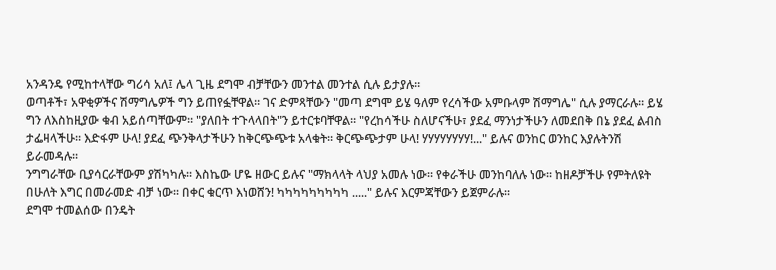አንዳንዴ የሚከተላቸው ግሪሳ አለ፤ ሌላ ጊዜ ደግሞ ብቻቸውን መንተል መንተል ሲሉ ይታያሉ።
ወጣቶች፣ አዋቂዎችና ሽማግሌዎች ግን ይጠየፏቸዋል። ገና ድምጻቸውን "መጣ ደግሞ ይሄ ዓለም የረሳችው አምቡላም ሽማግሌ" ሲሉ ያማርራሉ። ይሄ ግን ለእስከዚያው ቁብ አይሰጣቸውም። "ያለበት ተጉላላበት"ን ይተርቱባቸዋል። "የረከሳችሁ ስለሆናችሁ፣ ያደፈ ማንነታችሁን ለመደበቅ በኔ ያደፈ ልብስ ታፌዛላችሁ። እድፋም ሁላ! ያደፈ ጭንቅላታችሁን ከቅርጭጭቱ አላቁት። ቅርጭጭታም ሁላ! ሃሃሃሃሃሃሃሃ!..." ይሉና ወንከር ወንከር እያሉትንሽ ይራመዳሉ።
ንግግራቸው ቢያሳርራቸውም ያሽካካሉ። እስኬው ሆዬ ዘውር ይሉና "ማክላላት ላህያ አመሉ ነው። የቀራችሁ መንከባለሉ ነው። ከዘዶቻችሁ የምትለዩት በሁለት እግር በመራመድ ብቻ ነው። በቀር ቁርጥ እነወሸን! ካካካካካካካካካ ....." ይሉና እርምጃቸውን ይጀምራሉ።
ደግሞ ተመልሰው በንዴት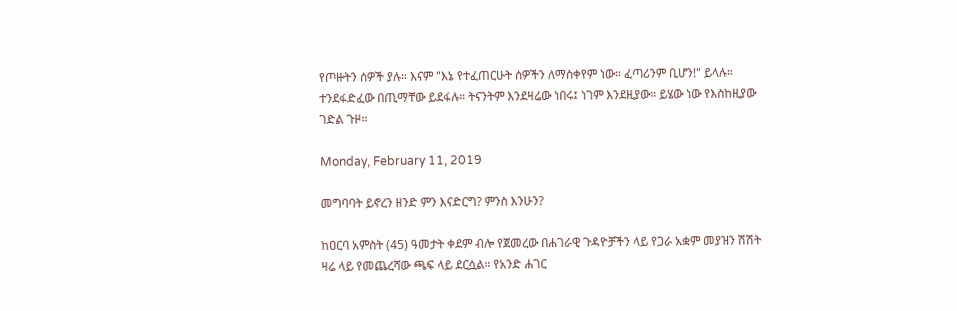የጦዙትን ሰዎች ያሉ። እናም "እኔ የተፈጠርሁት ሰዎችን ለማስቀየም ነው። ፈጣሪንም ቢሆን!" ይላሉ። ተንደፋድፈው በጢማቸው ይደፋሉ። ትናንትም እንደዛሬው ነበሩ፤ ነገም እንደዚያው። ይሄው ነው የእስከዚያው ገድል ጉዞ።

Monday, February 11, 2019

መግባባት ይኖረን ዘንድ ምን እናድርግ? ምንስ እንሁን?

ከዐርባ አምስት (45) ዓመታት ቀደም ብሎ የጀመረው በሐገራዊ ጉዳዮቻችን ላይ የጋራ አቋም መያዝን ሽሽት ዛሬ ላይ የመጨረሻው ጫፍ ላይ ደርሷል። የአንድ ሐገር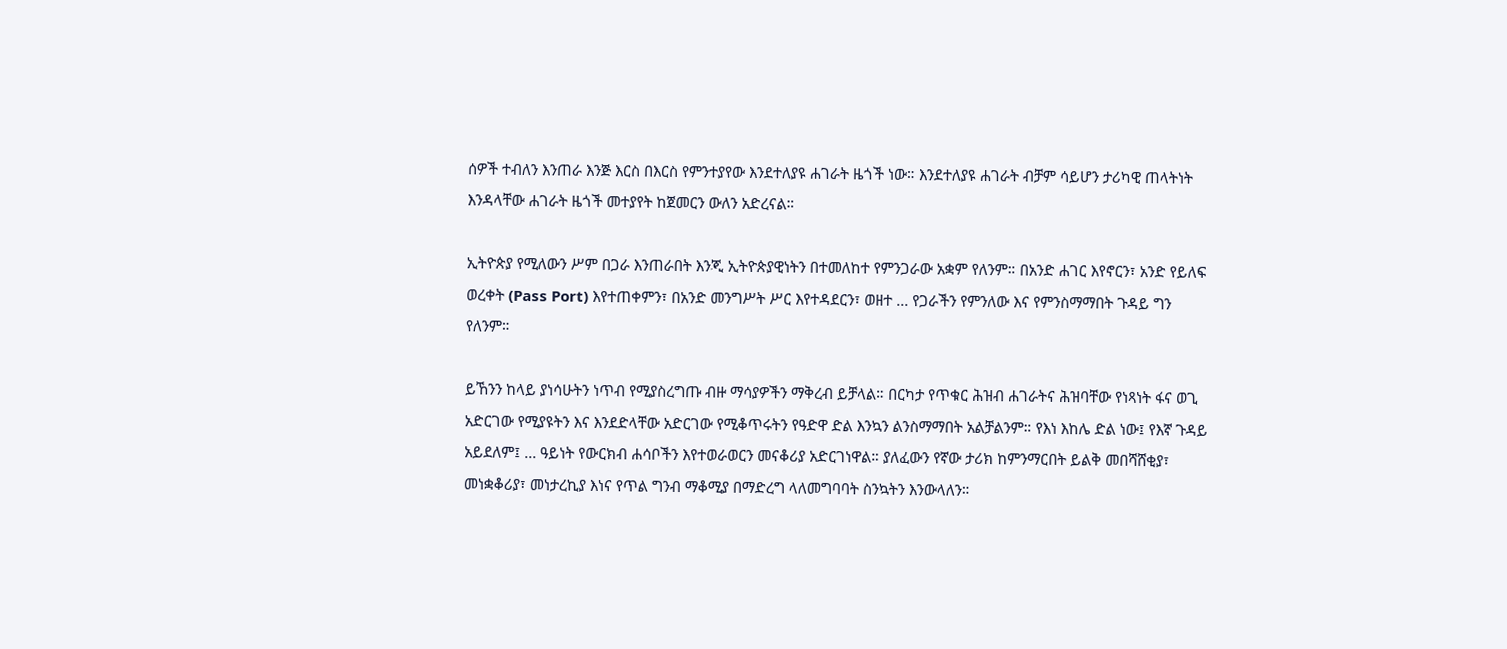ሰዎች ተብለን እንጠራ እንጅ እርስ በእርስ የምንተያየው እንደተለያዩ ሐገራት ዜጎች ነው። እንደተለያዩ ሐገራት ብቻም ሳይሆን ታሪካዊ ጠላትነት እንዳላቸው ሐገራት ዜጎች መተያየት ከጀመርን ውለን አድረናል።

ኢትዮጵያ የሚለውን ሥም በጋራ እንጠራበት እንጂ ኢትዮጵያዊነትን በተመለከተ የምንጋራው አቋም የለንም። በአንድ ሐገር እየኖርን፣ አንድ የይለፍ ወረቀት (Pass Port) እየተጠቀምን፣ በአንድ መንግሥት ሥር እየተዳደርን፣ ወዘተ ... የጋራችን የምንለው እና የምንስማማበት ጉዳይ ግን የለንም።

ይኸንን ከላይ ያነሳሁትን ነጥብ የሚያስረግጡ ብዙ ማሳያዎችን ማቅረብ ይቻላል። በርካታ የጥቁር ሕዝብ ሐገራትና ሕዝባቸው የነጻነት ፋና ወጊ አድርገው የሚያዩትን እና እንደድላቸው አድርገው የሚቆጥሩትን የዓድዋ ድል እንኳን ልንስማማበት አልቻልንም። የእነ እከሌ ድል ነው፤ የእኛ ጉዳይ አይደለም፤ ... ዓይነት የውርክብ ሐሳቦችን እየተወራወርን መናቆሪያ አድርገነዋል። ያለፈውን የኛው ታሪክ ከምንማርበት ይልቅ መበሻሸቂያ፣ መነቋቆሪያ፣ መነታረኪያ እነና የጥል ግንብ ማቆሚያ በማድረግ ላለመግባባት ስንኳትን እንውላለን።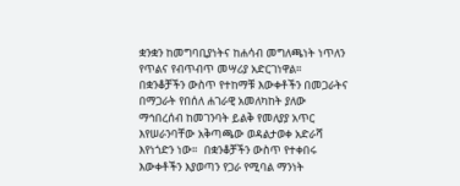ቋንቋን ከመግባቢያነትና ከሐሳብ መግለጫነት ነጥለን የጥልና የብጥብጥ መሣሪያ አድርገነዋል። በቋንቆቻችን ውስጥ የተከማቹ እውቀቶችን በመጋራትና በማጋራት የበሰለ ሐገራዊ አመለካከት ያለው ማኅበረሰብ ከመገንባት ይልቅ የመለያያ አጥር እየሠራንባቸው አቅጣጫው ወዳልታወቀ አድራሻ እየነጎድን ነው።  በቋንቆቻችን ውስጥ የተቀበሩ እውቀቶችን እያወጣን የጋራ የሚባል ማንነት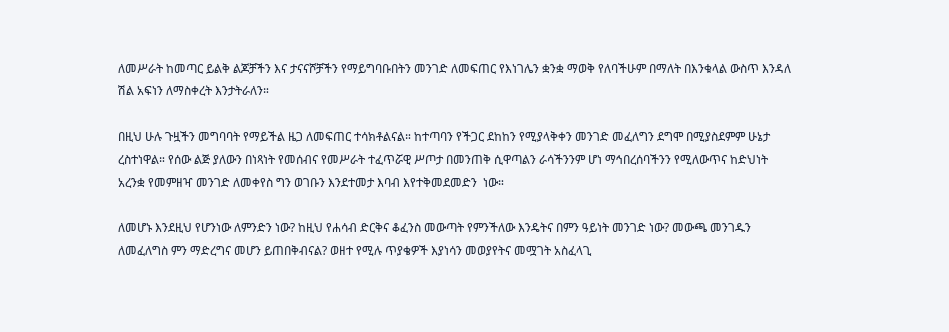ለመሥራት ከመጣር ይልቅ ልጆቻችን እና ታናናሾቻችን የማይግባቡበትን መንገድ ለመፍጠር የእነገሌን ቋንቋ ማወቅ የለባችሁም በማለት በእንቁላል ውስጥ እንዳለ ሽል አፍነን ለማስቀረት እንታትራለን።

በዚህ ሁሉ ጉዟችን መግባባት የማይችል ዜጋ ለመፍጠር ተሳክቶልናል። ከተጣባን የችጋር ደከከን የሚያላቅቀን መንገድ መፈለግን ደግሞ በሚያስደምም ሁኔታ ረስተነዋል። የሰው ልጅ ያለውን በነጻነት የመሰብና የመሥራት ተፈጥሯዊ ሥጦታ በመንጠቅ ሲዋጣልን ራሳችንንም ሆነ ማኅበረሰባችንን የሚለውጥና ከድህነት አረንቋ የመምዘዣ መንገድ ለመቀየስ ግን ወገቡን እንደተመታ እባብ እየተቅመደመድን  ነው።

ለመሆኑ እንደዚህ የሆንነው ለምንድን ነው? ከዚህ የሐሳብ ድርቅና ቆፈንስ መውጣት የምንችለው እንዴትና በምን ዓይነት መንገድ ነው? መውጫ መንገዱን ለመፈለግስ ምን ማድረግና መሆን ይጠበቅብናል? ወዘተ የሚሉ ጥያቄዎች እያነሳን መወያየትና መሟገት አስፈላጊ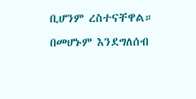ቢሆንም ረስተናቸዋል። በመሆኑም እንደግለሰብ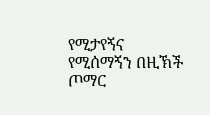የሚታየኝና የሚሰማኝን በዚኽች ጦማር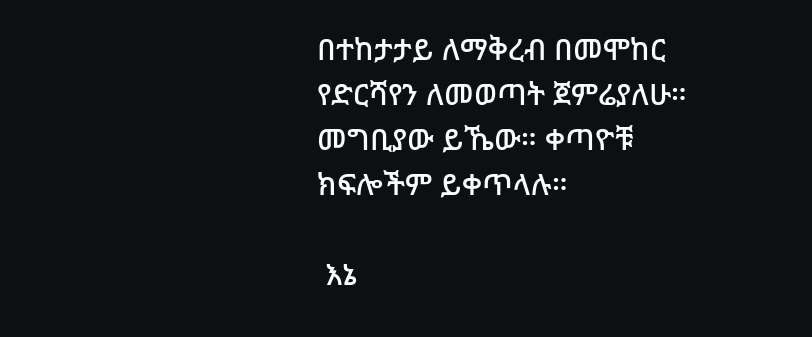በተከታታይ ለማቅረብ በመሞከር የድርሻየን ለመወጣት ጀምሬያለሁ። መግቢያው ይኼው። ቀጣዮቹ ክፍሎችም ይቀጥላሉ።

 እኔ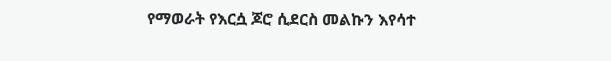የማወራት የእርሷ ጆሮ ሲደርስ መልኩን እየሳተ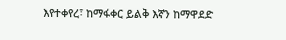እየተቀየረ፣ ከማፋቀር ይልቅ እኛን ከማዋደድ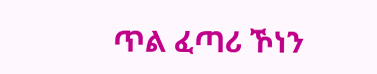ጥል ፈጣሪ ኾነን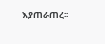እያጠራጠረ፡፡